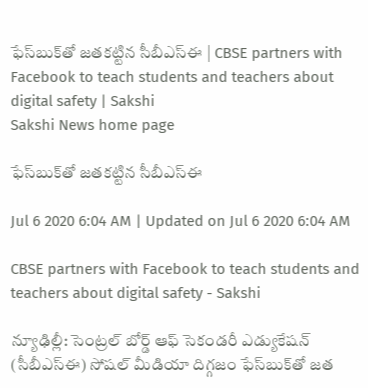ఫేస్‌బుక్‌తో జతకట్టిన సీబీఎస్‌ఈ | CBSE partners with Facebook to teach students and teachers about digital safety | Sakshi
Sakshi News home page

ఫేస్‌బుక్‌తో జతకట్టిన సీబీఎస్‌ఈ

Jul 6 2020 6:04 AM | Updated on Jul 6 2020 6:04 AM

CBSE partners with Facebook to teach students and teachers about digital safety - Sakshi

న్యూఢిల్లీ: సెంట్రల్‌ బోర్డ్‌ ఆఫ్‌ సెకండరీ ఎడ్యుకేషన్‌ (సీబీఎస్‌ఈ) సోషల్‌ మీడియా దిగ్గజం ఫేస్‌బుక్‌తో జత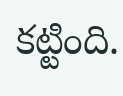కట్టింది.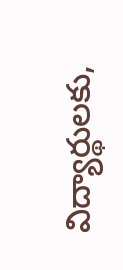విద్యార్థులకు,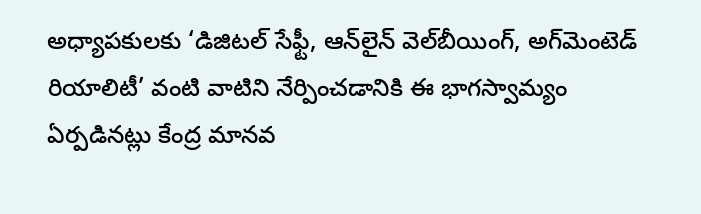అధ్యాపకులకు ‘డిజిటల్‌ సేఫ్టీ, ఆన్‌లైన్‌ వెల్‌బీయింగ్, అగ్‌మెంటెడ్‌ రియాలిటీ’ వంటి వాటిని నేర్పించడానికి ఈ భాగస్వామ్యం ఏర్పడినట్లు కేంద్ర మానవ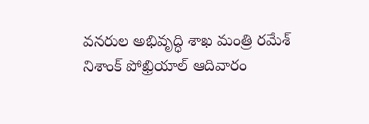వనరుల అభివృద్ధి శాఖ మంత్రి రమేశ్‌ నిశాంక్‌ పోఖ్రియాల్‌ ఆదివారం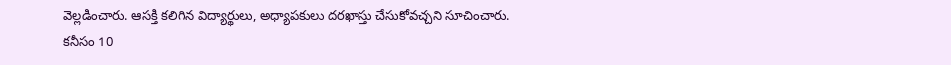వెల్లడించారు. ఆసక్తి కలిగిన విద్యార్థులు, అధ్యాపకులు దరఖాస్తు చేసుకోవచ్చని సూచించారు.  కనీసం 10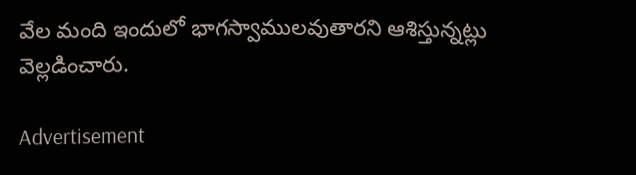వేల మంది ఇందులో భాగస్వాములవుతారని ఆశిస్తున్నట్లు వెల్లడించారు.

Advertisement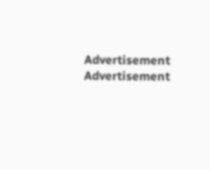Advertisement
Advertisement